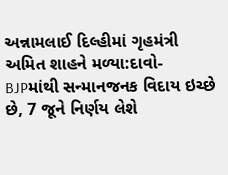અન્નામલાઈ દિલ્હીમાં ગૃહમંત્રી અમિત શાહને મળ્યા:દાવો- BJPમાંથી સન્માનજનક વિદાય ઇચ્છે છે, 7 જૂને નિર્ણય લેશે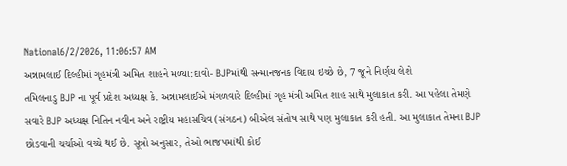National6/2/2026, 11:06:57 AM
અન્નામલાઈ દિલ્હીમાં ગૃહમંત્રી અમિત શાહને મળ્યા:દાવો- BJPમાંથી સન્માનજનક વિદાય ઇચ્છે છે, 7 જૂને નિર્ણય લેશે
તમિલનાડુ BJP ના પૂર્વ પ્રદેશ અધ્યક્ષ કે. અન્નામલાઈએ મંગળવારે દિલ્હીમાં ગૃહ મંત્રી અમિત શાહ સાથે મુલાકાત કરી. આ પહેલા તેમણે સવારે BJP અધ્યક્ષ નિતિન નવીન અને રાષ્ટ્રીય મહાસચિવ (સંગઠન) બીએલ સંતોષ સાથે પણ મુલાકાત કરી હતી. આ મુલાકાત તેમના BJP છોડવાની ચર્ચાઓ વચ્ચે થઈ છે. સૂત્રો અનુસાર, તેઓ ભાજપમાંથી કોઈ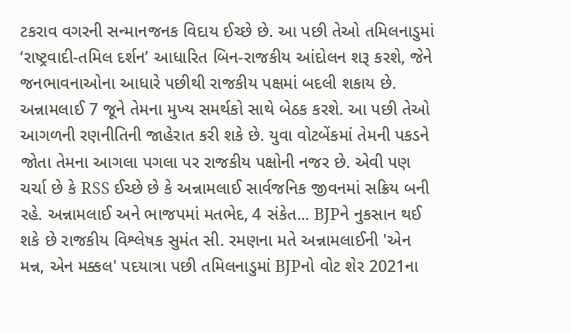ટકરાવ વગરની સન્માનજનક વિદાય ઈચ્છે છે. આ પછી તેઓ તમિલનાડુમાં ‘રાષ્ટ્રવાદી-તમિલ દર્શન’ આધારિત બિન-રાજકીય આંદોલન શરૂ કરશે, જેને જનભાવનાઓના આધારે પછીથી રાજકીય પક્ષમાં બદલી શકાય છે. અન્નામલાઈ 7 જૂને તેમના મુખ્ય સમર્થકો સાથે બેઠક કરશે. આ પછી તેઓ આગળની રણનીતિની જાહેરાત કરી શકે છે. યુવા વોટબેંકમાં તેમની પકડને જોતા તેમના આગલા પગલા પર રાજકીય પક્ષોની નજર છે. એવી પણ ચર્ચા છે કે RSS ઈચ્છે છે કે અન્નામલાઈ સાર્વજનિક જીવનમાં સક્રિય બની રહે. અન્નામલાઈ અને ભાજપમાં મતભેદ, 4 સંકેત... BJPને નુકસાન થઈ શકે છે રાજકીય વિશ્લેષક સુમંત સી. રમણના મતે અન્નામલાઈની 'એન મન્ન, એન મક્કલ' પદયાત્રા પછી તમિલનાડુમાં BJPનો વોટ શેર 2021ના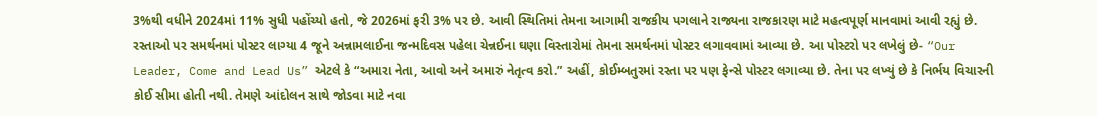3%થી વધીને 2024માં 11% સુધી પહોંચ્યો હતો, જે 2026માં ફરી 3% પર છે. આવી સ્થિતિમાં તેમના આગામી રાજકીય પગલાને રાજ્યના રાજકારણ માટે મહત્વપૂર્ણ માનવામાં આવી રહ્યું છે. રસ્તાઓ પર સમર્થનમાં પોસ્ટર લાગ્યા 4 જૂને અન્નામલાઈના જન્મદિવસ પહેલા ચેન્નઈના ઘણા વિસ્તારોમાં તેમના સમર્થનમાં પોસ્ટર લગાવવામાં આવ્યા છે. આ પોસ્ટરો પર લખેલું છે- “Our Leader, Come and Lead Us” એટલે કે “અમારા નેતા, આવો અને અમારું નેતૃત્વ કરો.” અહીં, કોઈમ્બતુરમાં રસ્તા પર પણ ફેન્સે પોસ્ટર લગાવ્યા છે. તેના પર લખ્યું છે કે નિર્ભય વિચારની કોઈ સીમા હોતી નથી. તેમણે આંદોલન સાથે જોડવા માટે નવા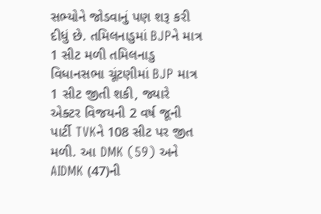સભ્યોને જોડવાનું પણ શરૂ કરી દીધું છે. તમિલનાડુમાં BJPને માત્ર 1 સીટ મળી તમિલનાડુ વિધાનસભા ચૂંટણીમાં BJP માત્ર 1 સીટ જીતી શકી, જ્યારે એક્ટર વિજયની 2 વર્ષ જૂની પાર્ટી TVKને 108 સીટ પર જીત મળી. આ DMK (59) અને AIDMK (47)ની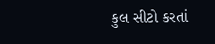કુલ સીટો કરતાં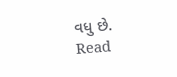વધુ છે.
Read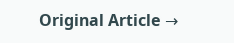Original Article →